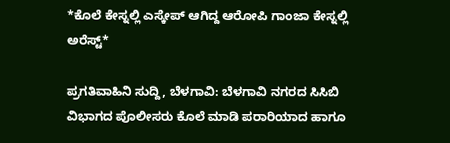*ಕೊಲೆ ಕೇಸ್ನಲ್ಲಿ ಎಸ್ಕೇಪ್ ಆಗಿದ್ದ ಆರೋಪಿ ಗಾಂಜಾ ಕೇಸ್ನಲ್ಲಿ ಅರೆಸ್ಟ್*

ಪ್ರಗತಿವಾಹಿನಿ ಸುದ್ದಿ, ಬೆಳಗಾವಿ: ಬೆಳಗಾವಿ ನಗರದ ಸಿಸಿಬಿ ವಿಭಾಗದ ಪೊಲೀಸರು ಕೊಲೆ ಮಾಡಿ ಪರಾರಿಯಾದ ಹಾಗೂ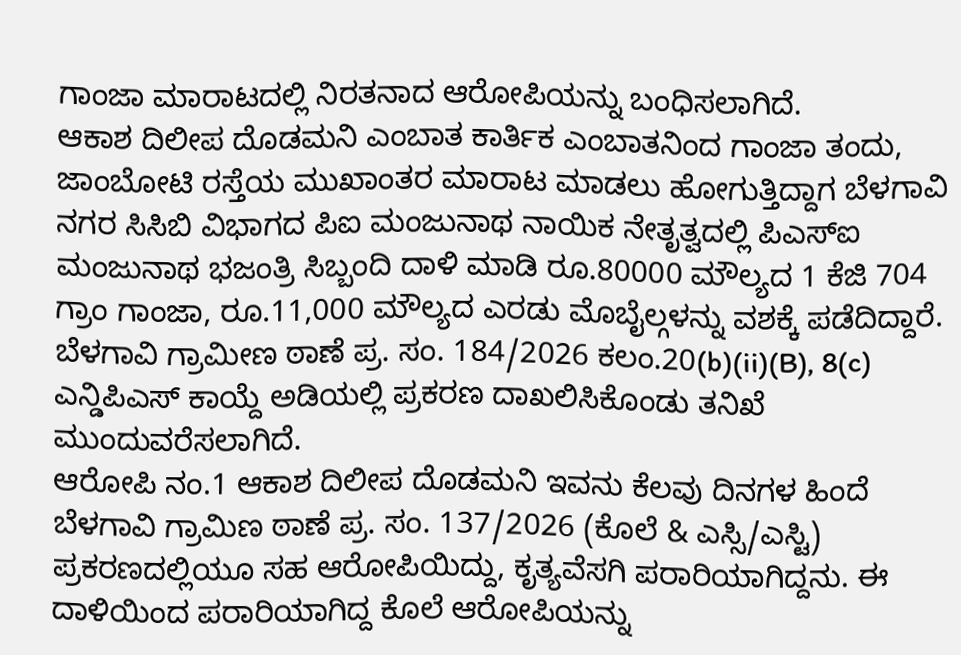ಗಾಂಜಾ ಮಾರಾಟದಲ್ಲಿ ನಿರತನಾದ ಆರೋಪಿಯನ್ನು ಬಂಧಿಸಲಾಗಿದೆ.
ಆಕಾಶ ದಿಲೀಪ ದೊಡಮನಿ ಎಂಬಾತ ಕಾರ್ತಿಕ ಎಂಬಾತನಿಂದ ಗಾಂಜಾ ತಂದು, ಜಾಂಬೋಟಿ ರಸ್ತೆಯ ಮುಖಾಂತರ ಮಾರಾಟ ಮಾಡಲು ಹೋಗುತ್ತಿದ್ದಾಗ ಬೆಳಗಾವಿ ನಗರ ಸಿಸಿಬಿ ವಿಭಾಗದ ಪಿಐ ಮಂಜುನಾಥ ನಾಯಿಕ ನೇತೃತ್ವದಲ್ಲಿ ಪಿಎಸ್ಐ ಮಂಜುನಾಥ ಭಜಂತ್ರಿ ಸಿಬ್ಬಂದಿ ದಾಳಿ ಮಾಡಿ ರೂ.80000 ಮೌಲ್ಯದ 1 ಕೆಜಿ 704 ಗ್ರಾಂ ಗಾಂಜಾ, ರೂ.11,000 ಮೌಲ್ಯದ ಎರಡು ಮೊಬೈಲ್ಗಳನ್ನು ವಶಕ್ಕೆ ಪಡೆದಿದ್ದಾರೆ.
ಬೆಳಗಾವಿ ಗ್ರಾಮೀಣ ಠಾಣೆ ಪ್ರ. ಸಂ. 184/2026 ಕಲಂ.20(b)(ii)(B), 8(c) ಎನ್ಡಿಪಿಎಸ್ ಕಾಯ್ದೆ ಅಡಿಯಲ್ಲಿ ಪ್ರಕರಣ ದಾಖಲಿಸಿಕೊಂಡು ತನಿಖೆ ಮುಂದುವರೆಸಲಾಗಿದೆ.
ಆರೋಪಿ ನಂ.1 ಆಕಾಶ ದಿಲೀಪ ದೊಡಮನಿ ಇವನು ಕೆಲವು ದಿನಗಳ ಹಿಂದೆ ಬೆಳಗಾವಿ ಗ್ರಾಮಿಣ ಠಾಣೆ ಪ್ರ. ಸಂ. 137/2026 (ಕೊಲೆ & ಎಸ್ಸಿ/ಎಸ್ಟಿ) ಪ್ರಕರಣದಲ್ಲಿಯೂ ಸಹ ಆರೋಪಿಯಿದ್ದು, ಕೃತ್ಯವೆಸಗಿ ಪರಾರಿಯಾಗಿದ್ದನು. ಈ ದಾಳಿಯಿಂದ ಪರಾರಿಯಾಗಿದ್ದ ಕೊಲೆ ಆರೋಪಿಯನ್ನು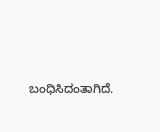ಬಂಧಿಸಿದಂತಾಗಿದೆ.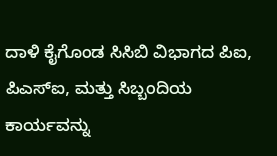ದಾಳಿ ಕೈಗೊಂಡ ಸಿಸಿಬಿ ವಿಭಾಗದ ಪಿಐ, ಪಿಎಸ್ಐ, ಮತ್ತು ಸಿಬ್ಬಂದಿಯ ಕಾರ್ಯವನ್ನು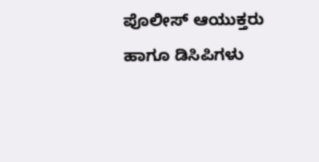ಪೊಲೀಸ್ ಆಯುಕ್ತರು ಹಾಗೂ ಡಿಸಿಪಿಗಳು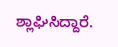ಶ್ಲಾಘಿಸಿದ್ದಾರೆ.